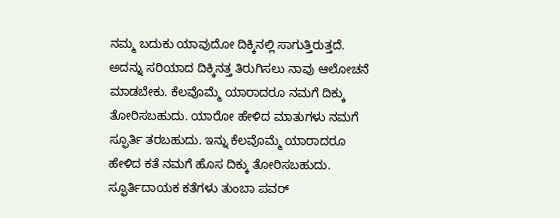ನಮ್ಮ ಬದುಕು ಯಾವುದೋ ದಿಕ್ಕಿನಲ್ಲಿ ಸಾಗುತ್ತಿರುತ್ತದೆ. ಅದನ್ನು ಸರಿಯಾದ ದಿಕ್ಕಿನತ್ತ ತಿರುಗಿಸಲು ನಾವು ಆಲೋಚನೆ ಮಾಡಬೇಕು. ಕೆಲವೊಮ್ಮೆ ಯಾರಾದರೂ ನಮಗೆ ದಿಕ್ಕು ತೋರಿಸಬಹುದು. ಯಾರೋ ಹೇಳಿದ ಮಾತುಗಳು ನಮಗೆ ಸ್ಫೂರ್ತಿ ತರಬಹುದು. ಇನ್ನು ಕೆಲವೊಮ್ಮೆ ಯಾರಾದರೂ ಹೇಳಿದ ಕತೆ ನಮಗೆ ಹೊಸ ದಿಕ್ಕು ತೋರಿಸಬಹುದು.
ಸ್ಫೂರ್ತಿದಾಯಕ ಕತೆಗಳು ತುಂಬಾ ಪವರ್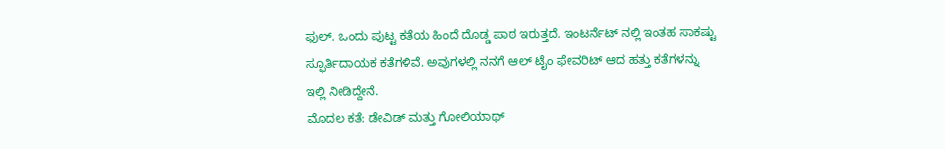ಫುಲ್. ಒಂದು ಪುಟ್ಟ ಕತೆಯ ಹಿಂದೆ ದೊಡ್ಡ ಪಾಠ ಇರುತ್ತದೆ. ಇಂಟರ್ನೆಟ್ ನಲ್ಲಿ ಇಂತಹ ಸಾಕಷ್ಟು ಸ್ಫೂರ್ತಿದಾಯಕ ಕತೆಗಳಿವೆ. ಅವುಗಳಲ್ಲಿ ನನಗೆ ಆಲ್ ಟೈಂ ಫೇವರಿಟ್ ಆದ ಹತ್ತು ಕತೆಗಳನ್ನು ಇಲ್ಲಿ ನೀಡಿದ್ದೇನೆ.
ಮೊದಲ ಕತೆ: ಡೇವಿಡ್ ಮತ್ತು ಗೋಲಿಯಾಥ್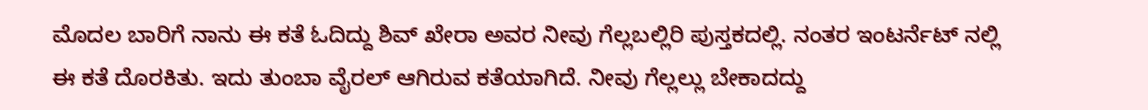ಮೊದಲ ಬಾರಿಗೆ ನಾನು ಈ ಕತೆ ಓದಿದ್ದು ಶಿವ್ ಖೇರಾ ಅವರ ನೀವು ಗೆಲ್ಲಬಲ್ಲಿರಿ ಪುಸ್ತಕದಲ್ಲಿ. ನಂತರ ಇಂಟರ್ನೆಟ್ ನಲ್ಲಿ ಈ ಕತೆ ದೊರಕಿತು. ಇದು ತುಂಬಾ ವೈರಲ್ ಆಗಿರುವ ಕತೆಯಾಗಿದೆ. ನೀವು ಗೆಲ್ಲಲ್ಲು ಬೇಕಾದದ್ದು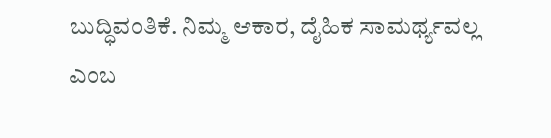ಬುದ್ಧಿವಂತಿಕೆ. ನಿಮ್ಮ ಆಕಾರ, ದೈಹಿಕ ಸಾಮರ್ಥ್ಯವಲ್ಲ ಎಂಬ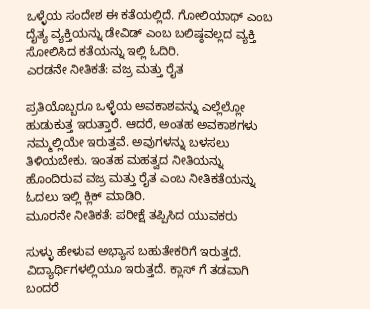ಒಳ್ಳೆಯ ಸಂದೇಶ ಈ ಕತೆಯಲ್ಲಿದೆ. ಗೋಲಿಯಾಥ್ ಎಂಬ ದೈತ್ಯ ವ್ಯಕ್ತಿಯನ್ನು ಡೇವಿಡ್ ಎಂಬ ಬಲಿಷ್ಠವಲ್ಲದ ವ್ಯಕ್ತಿ ಸೋಲಿಸಿದ ಕತೆಯನ್ನು ಇಲ್ಲಿ ಓದಿರಿ.
ಎರಡನೇ ನೀತಿಕತೆ: ವಜ್ರ ಮತ್ತು ರೈತ

ಪ್ರತಿಯೊಬ್ಬರೂ ಒಳ್ಳೆಯ ಅವಕಾಶವನ್ನು ಎಲ್ಲೆಲ್ಲೋ ಹುಡುಕುತ್ತ ಇರುತ್ತಾರೆ. ಆದರೆ, ಅಂತಹ ಅವಕಾಶಗಳು ನಮ್ಮಲ್ಲಿಯೇ ಇರುತ್ತವೆ. ಅವುಗಳನ್ನು ಬಳಸಲು ತಿಳಿಯಬೇಕು. ಇಂತಹ ಮಹತ್ವದ ನೀತಿಯನ್ನು ಹೊಂದಿರುವ ವಜ್ರ ಮತ್ತು ರೈತ ಎಂಬ ನೀತಿಕತೆಯನ್ನು ಓದಲು ಇಲ್ಲಿ ಕ್ಲಿಕ್ ಮಾಡಿರಿ.
ಮೂರನೇ ನೀತಿಕತೆ: ಪರೀಕ್ಷೆ ತಪ್ಪಿಸಿದ ಯುವಕರು

ಸುಳ್ಳು ಹೇಳುವ ಅಭ್ಯಾಸ ಬಹುತೇಕರಿಗೆ ಇರುತ್ತದೆ. ವಿದ್ಯಾರ್ಥಿಗಳಲ್ಲಿಯೂ ಇರುತ್ತದೆ. ಕ್ಲಾಸ್ ಗೆ ತಡವಾಗಿ ಬಂದರೆ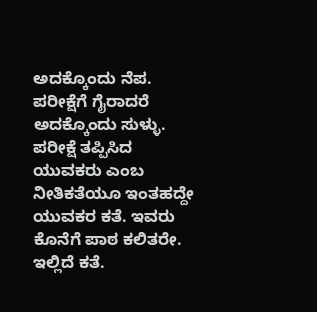ಅದಕ್ಕೊಂದು ನೆಪ. ಪರೀಕ್ಷೆಗೆ ಗೈರಾದರೆ ಅದಕ್ಕೊಂದು ಸುಳ್ಳು. ಪರೀಕ್ಷೆ ತಪ್ಪಿಸಿದ ಯುವಕರು ಎಂಬ ನೀತಿಕತೆಯೂ ಇಂತಹದ್ದೇ ಯುವಕರ ಕತೆ. ಇವರು ಕೊನೆಗೆ ಪಾಠ ಕಲಿತರೇ. ಇಲ್ಲಿದೆ ಕತೆ.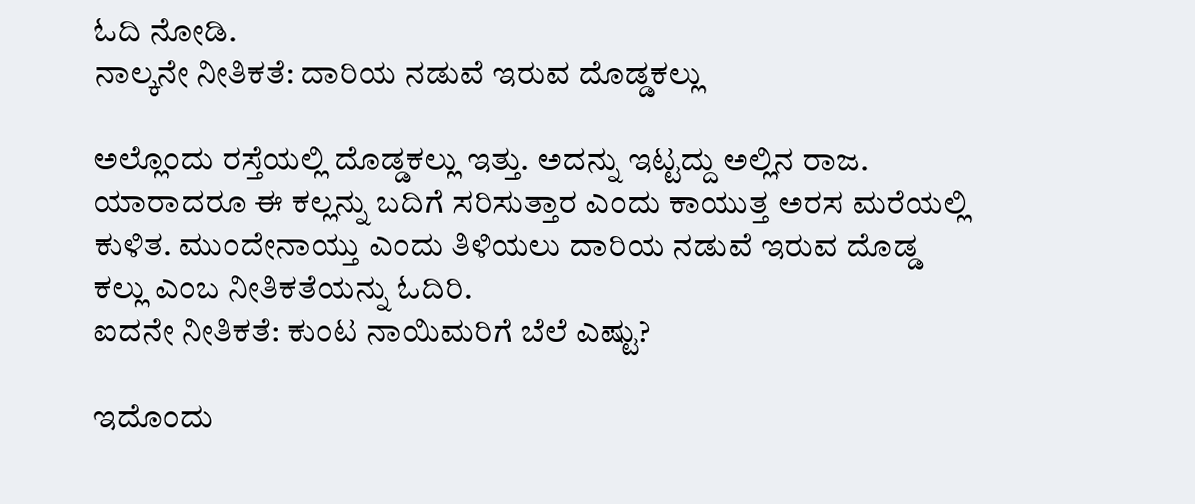ಓದಿ ನೋಡಿ.
ನಾಲ್ಕನೇ ನೀತಿಕತೆ: ದಾರಿಯ ನಡುವೆ ಇರುವ ದೊಡ್ಡಕಲ್ಲು

ಅಲ್ಲೊಂದು ರಸ್ತೆಯಲ್ಲಿ ದೊಡ್ಡಕಲ್ಲು ಇತ್ತು. ಅದನ್ನು ಇಟ್ಟದ್ದು ಅಲ್ಲಿನ ರಾಜ. ಯಾರಾದರೂ ಈ ಕಲ್ಲನ್ನು ಬದಿಗೆ ಸರಿಸುತ್ತಾರ ಎಂದು ಕಾಯುತ್ತ ಅರಸ ಮರೆಯಲ್ಲಿ ಕುಳಿತ. ಮುಂದೇನಾಯ್ತು ಎಂದು ತಿಳಿಯಲು ದಾರಿಯ ನಡುವೆ ಇರುವ ದೊಡ್ಡ ಕಲ್ಲು ಎಂಬ ನೀತಿಕತೆಯನ್ನು ಓದಿರಿ.
ಐದನೇ ನೀತಿಕತೆ: ಕುಂಟ ನಾಯಿಮರಿಗೆ ಬೆಲೆ ಎಷ್ಟು?

ಇದೊಂದು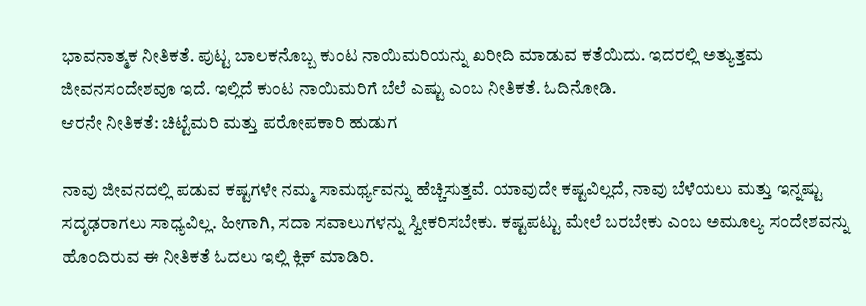ಭಾವನಾತ್ಮಕ ನೀತಿಕತೆ. ಪುಟ್ಟ ಬಾಲಕನೊಬ್ಬ ಕುಂಟ ನಾಯಿಮರಿಯನ್ನು ಖರೀದಿ ಮಾಡುವ ಕತೆಯಿದು. ಇದರಲ್ಲಿ ಅತ್ಯುತ್ತಮ ಜೀವನಸಂದೇಶವೂ ಇದೆ. ಇಲ್ಲಿದೆ ಕುಂಟ ನಾಯಿಮರಿಗೆ ಬೆಲೆ ಎಷ್ಟು ಎಂಬ ನೀತಿಕತೆ. ಓದಿನೋಡಿ.
ಆರನೇ ನೀತಿಕತೆ: ಚಿಟ್ಟೆಮರಿ ಮತ್ತು ಪರೋಪಕಾರಿ ಹುಡುಗ

ನಾವು ಜೀವನದಲ್ಲಿ ಪಡುವ ಕಷ್ಟಗಳೇ ನಮ್ಮ ಸಾಮರ್ಥ್ಯವನ್ನು ಹೆಚ್ಚಿಸುತ್ತವೆ. ಯಾವುದೇ ಕಷ್ಟವಿಲ್ಲದೆ, ನಾವು ಬೆಳೆಯಲು ಮತ್ತು ಇನ್ನಷ್ಟು ಸದೃಢರಾಗಲು ಸಾಧ್ಯವಿಲ್ಲ. ಹೀಗಾಗಿ, ಸದಾ ಸವಾಲುಗಳನ್ನು ಸ್ವೀಕರಿಸಬೇಕು. ಕಷ್ಟಪಟ್ಟು ಮೇಲೆ ಬರಬೇಕು ಎಂಬ ಅಮೂಲ್ಯ ಸಂದೇಶವನ್ನು ಹೊಂದಿರುವ ಈ ನೀತಿಕತೆ ಓದಲು ಇಲ್ಲಿ ಕ್ಲಿಕ್ ಮಾಡಿರಿ.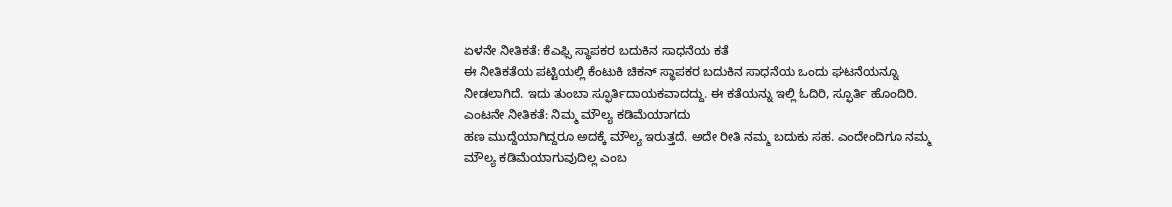ಏಳನೇ ನೀತಿಕತೆ: ಕೆಎಫ್ಸಿ ಸ್ಥಾಪಕರ ಬದುಕಿನ ಸಾಧನೆಯ ಕತೆ
ಈ ನೀತಿಕತೆಯ ಪಟ್ಟಿಯಲ್ಲಿ ಕೆಂಟುಕಿ ಚಿಕನ್ ಸ್ಥಾಪಕರ ಬದುಕಿನ ಸಾಧನೆಯ ಒಂದು ಘಟನೆಯನ್ನೂ ನೀಡಲಾಗಿದೆ. ಇದು ತುಂಬಾ ಸ್ಫೂರ್ತಿದಾಯಕವಾದದ್ದು. ಈ ಕತೆಯನ್ನು ಇಲ್ಲಿ ಓದಿರಿ, ಸ್ಫೂರ್ತಿ ಹೊಂದಿರಿ.
ಎಂಟನೇ ನೀತಿಕತೆ: ನಿಮ್ಮ ಮೌಲ್ಯ ಕಡಿಮೆಯಾಗದು
ಹಣ ಮುದ್ದೆಯಾಗಿದ್ದರೂ ಅದಕ್ಕೆ ಮೌಲ್ಯ ಇರುತ್ತದೆ. ಅದೇ ರೀತಿ ನಮ್ಮ ಬದುಕು ಸಹ. ಎಂದೇಂದಿಗೂ ನಮ್ಮ ಮೌಲ್ಯ ಕಡಿಮೆಯಾಗುವುದಿಲ್ಲ ಎಂಬ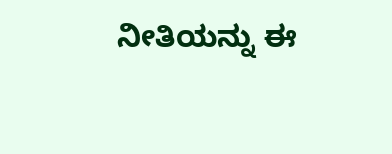ನೀತಿಯನ್ನು ಈ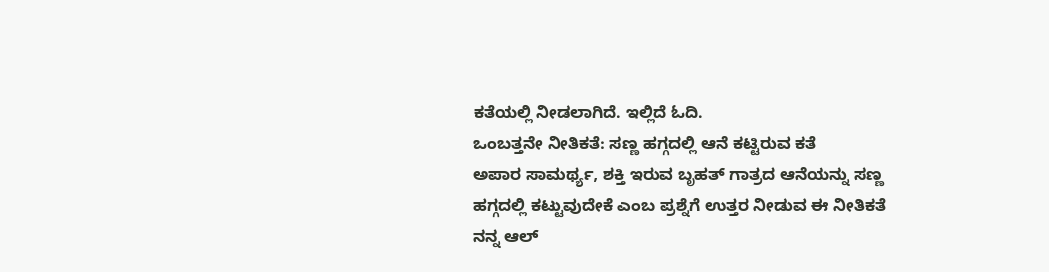ಕತೆಯಲ್ಲಿ ನೀಡಲಾಗಿದೆ. ಇಲ್ಲಿದೆ ಓದಿ.
ಒಂಬತ್ತನೇ ನೀತಿಕತೆ: ಸಣ್ಣ ಹಗ್ಗದಲ್ಲಿ ಆನೆ ಕಟ್ಟಿರುವ ಕತೆ
ಅಪಾರ ಸಾಮರ್ಥ್ಯ, ಶಕ್ತಿ ಇರುವ ಬೃಹತ್ ಗಾತ್ರದ ಆನೆಯನ್ನು ಸಣ್ಣ ಹಗ್ಗದಲ್ಲಿ ಕಟ್ಟುವುದೇಕೆ ಎಂಬ ಪ್ರಶ್ನೆಗೆ ಉತ್ತರ ನೀಡುವ ಈ ನೀತಿಕತೆ ನನ್ನ ಆಲ್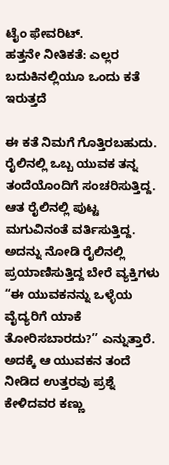ಟೈಂ ಫೇವರಿಟ್.
ಹತ್ತನೇ ನೀತಿಕತೆ: ಎಲ್ಲರ ಬದುಕಿನಲ್ಲಿಯೂ ಒಂದು ಕತೆ ಇರುತ್ತದೆ

ಈ ಕತೆ ನಿಮಗೆ ಗೊತ್ತಿರಬಹುದು. ರೈಲಿನಲ್ಲಿ ಒಬ್ಬ ಯುವಕ ತನ್ನ ತಂದೆಯೊಂದಿಗೆ ಸಂಚರಿಸುತ್ತಿದ್ದ. ಆತ ರೈಲಿನಲ್ಲಿ ಪುಟ್ಟ ಮಗುವಿನಂತೆ ವರ್ತಿಸುತ್ತಿದ್ದ. ಅದನ್ನು ನೋಡಿ ರೈಲಿನಲ್ಲಿ ಪ್ರಯಾಣಿಸುತ್ತಿದ್ದ ಬೇರೆ ವ್ಯಕ್ತಿಗಳು “ಈ ಯುವಕನನ್ನು ಒಳ್ಳೆಯ ವೈದ್ಯರಿಗೆ ಯಾಕೆ ತೋರಿಸಬಾರದು?’’ ಎನ್ನುತ್ತಾರೆ. ಅದಕ್ಕೆ ಆ ಯುವಕನ ತಂದೆ ನೀಡಿದ ಉತ್ತರವು ಪ್ರಶ್ನೆ ಕೇಳಿದವರ ಕಣ್ಣು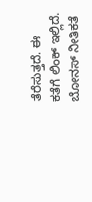ತೆರೆಸುತ್ತದೆ. ಈ ಕತೆಗೆ ಲಿಂಕ್ ಇಲ್ಲಿದೆ.
ಬೋನಸ್ ನೀತಿಕತೆ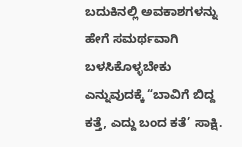ಬದುಕಿನಲ್ಲಿ ಅವಕಾಶಗಳನ್ನು ಹೇಗೆ ಸಮರ್ಥವಾಗಿ ಬಳಸಿಕೊಳ್ಳಬೇಕು ಎನ್ನುವುದಕ್ಕೆ “ಬಾವಿಗೆ ಬಿದ್ದ ಕತ್ತೆ, ಎದ್ದು ಬಂದ ಕತೆ’ ಸಾಕ್ಷಿ.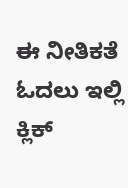ಈ ನೀತಿಕತೆ ಓದಲು ಇಲ್ಲಿ ಕ್ಲಿಕ್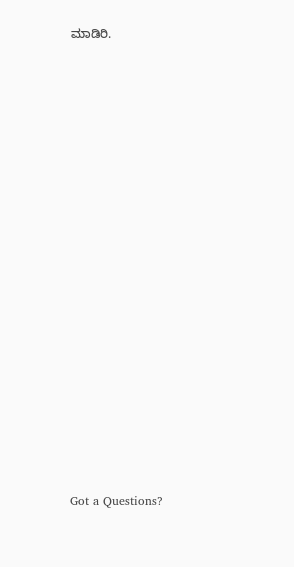ಮಾಡಿರಿ.


















Got a Questions?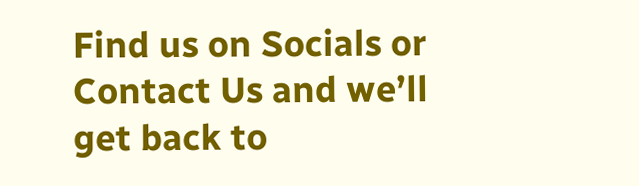Find us on Socials or Contact Us and we’ll get back to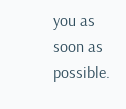you as soon as possible.